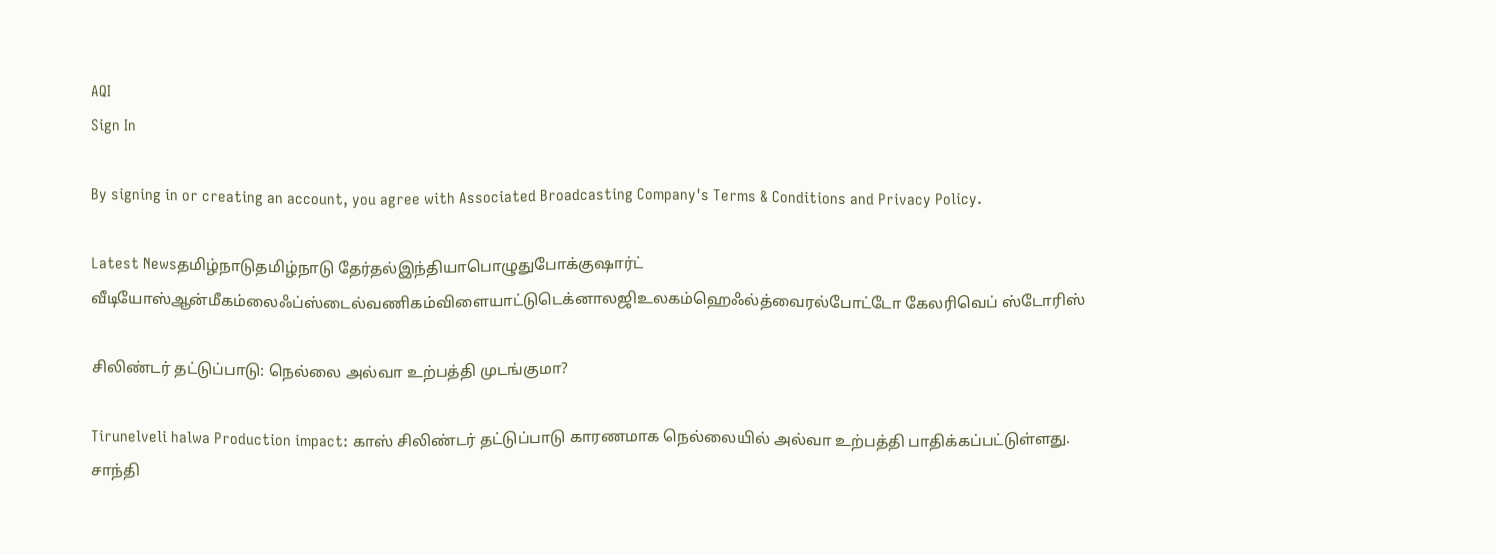AQI
Sign In

By signing in or creating an account, you agree with Associated Broadcasting Company's Terms & Conditions and Privacy Policy.

Latest Newsதமிழ்நாடுதமிழ்நாடு தேர்தல்இந்தியாபொழுதுபோக்குஷார்ட் வீடியோஸ்ஆன்மீகம்லைஃப்ஸ்டைல்வணிகம்விளையாட்டுடெக்னாலஜிஉலகம்ஹெஃல்த்வைரல்போட்டோ கேலரிவெப் ஸ்டோரிஸ்

சிலிண்டர் தட்டுப்பாடு: நெல்லை அல்வா உற்பத்தி முடங்குமா?

Tirunelveli halwa Production impact: காஸ் சிலிண்டர் தட்டுப்பாடு காரணமாக நெல்லையில் அல்வா உற்பத்தி பாதிக்கப்பட்டுள்ளது. சாந்தி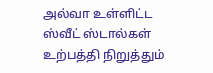அல்வா உள்ளிட்ட ஸ்வீட் ஸ்டால்கள் உற்பத்தி நிறுத்தும்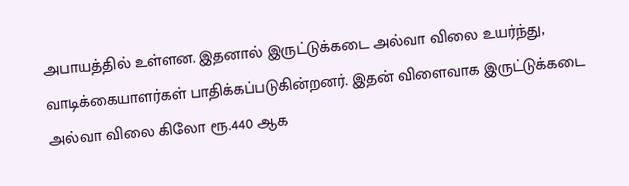அபாயத்தில் உள்ளன. இதனால் இருட்டுக்கடை அல்வா விலை உயர்ந்து, வாடிக்கையாளர்கள் பாதிக்கப்படுகின்றனர். இதன் விளைவாக இருட்டுக்கடை அல்வா விலை கிலோ ரூ.440 ஆக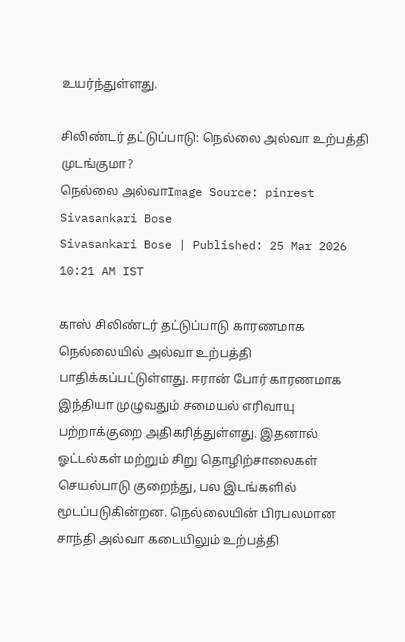உயர்ந்துள்ளது.

சிலிண்டர் தட்டுப்பாடு: நெல்லை அல்வா உற்பத்தி முடங்குமா?
நெல்லை அல்வாImage Source: pinrest
Sivasankari Bose
Sivasankari Bose | Published: 25 Mar 2026 10:21 AM IST

காஸ் சிலிண்டர் தட்டுப்பாடு காரணமாக நெல்லையில் அல்வா உற்பத்தி பாதிக்கப்பட்டுள்ளது. ஈரான் போர் காரணமாக இந்தியா முழுவதும் சமையல் எரிவாயு பற்றாக்குறை அதிகரித்துள்ளது. இதனால் ஓட்டல்கள் மற்றும் சிறு தொழிற்சாலைகள் செயல்பாடு குறைந்து, பல இடங்களில் மூடப்படுகின்றன. நெல்லையின் பிரபலமான சாந்தி அல்வா கடையிலும் உற்பத்தி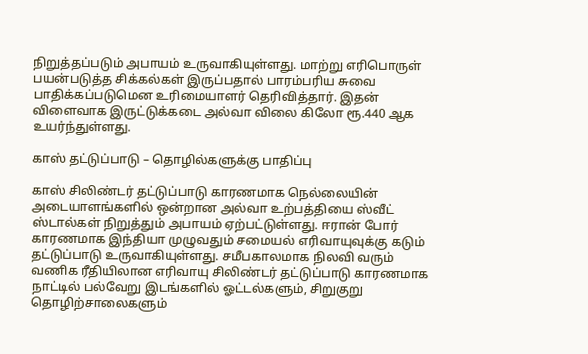நிறுத்தப்படும் அபாயம் உருவாகியுள்ளது. மாற்று எரிபொருள் பயன்படுத்த சிக்கல்கள் இருப்பதால் பாரம்பரிய சுவை பாதிக்கப்படுமென உரிமையாளர் தெரிவித்தார். இதன் விளைவாக இருட்டுக்கடை அல்வா விலை கிலோ ரூ.440 ஆக உயர்ந்துள்ளது.

காஸ் தட்டுப்பாடு – தொழில்களுக்கு பாதிப்பு

காஸ் சிலிண்டர் தட்டுப்பாடு காரணமாக நெல்லையின் அடையாளங்களில் ஒன்றான அல்வா உற்பத்தியை ஸ்வீட் ஸ்டால்கள் நிறுத்தும் அபாயம் ஏற்பட்டுள்ளது. ஈரான் போர் காரணமாக இந்தியா முழுவதும் சமையல் எரிவாயுவுக்கு கடும் தட்டுப்பாடு உருவாகியுள்ளது. சமீபகாலமாக நிலவி வரும் வணிக ரீதியிலான எரிவாயு சிலிண்டர் தட்டுப்பாடு காரணமாக நாட்டில் பல்வேறு இடங்களில் ஓட்டல்களும், சிறுகுறு தொழிற்சாலைகளும்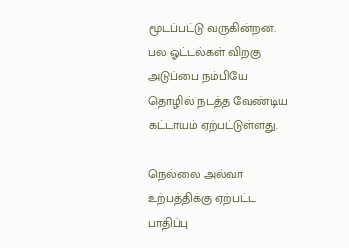மூடப்பட்டு வருகின்றன. பல ஓட்டல்கள் விறகு அடுப்பை நம்பியே தொழில் நடத்த வேண்டிய கட்டாயம் ஏற்பட்டுள்ளது.

நெல்லை அல்வா உற்பத்திக்கு ஏற்பட்ட பாதிப்பு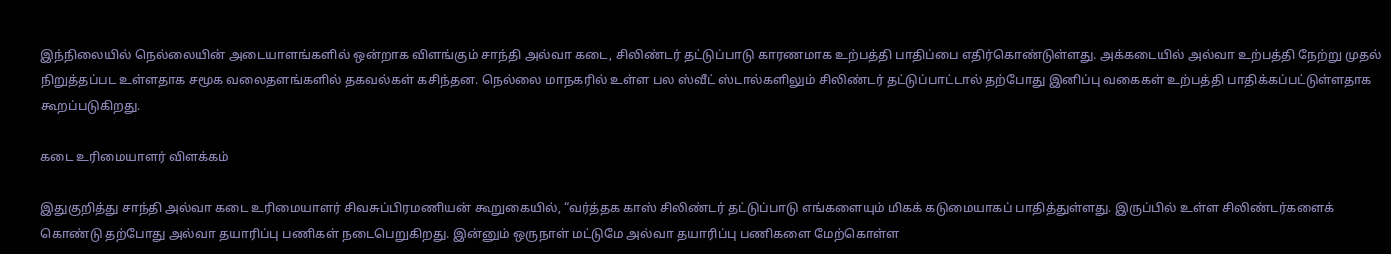இந்நிலையில் நெல்லையின் அடையாளங்களில் ஒன்றாக விளங்கும் சாந்தி அல்வா கடை, சிலிண்டர் தட்டுப்பாடு காரணமாக உற்பத்தி பாதிப்பை எதிர்கொண்டுள்ளது. அக்கடையில் அல்வா உற்பத்தி நேற்று முதல் நிறுத்தப்பட உள்ளதாக சமூக வலைதளங்களில் தகவல்கள் கசிந்தன. நெல்லை மாநகரில் உள்ள பல ஸ்வீட் ஸ்டால்களிலும் சிலிண்டர் தட்டுப்பாட்டால் தற்போது இனிப்பு வகைகள் உற்பத்தி பாதிக்கப்பட்டுள்ளதாக கூறப்படுகிறது.

கடை உரிமையாளர் விளக்கம்

இதுகுறித்து சாந்தி அல்வா கடை உரிமையாளர் சிவசுப்பிரமணியன் கூறுகையில், “வர்த்தக காஸ் சிலிண்டர் தட்டுப்பாடு எங்களையும் மிகக் கடுமையாகப் பாதித்துள்ளது. இருப்பில் உள்ள சிலிண்டர்களைக் கொண்டு தற்போது அல்வா தயாரிப்பு பணிகள் நடைபெறுகிறது. இன்னும் ஒருநாள் மட்டுமே அல்வா தயாரிப்பு பணிகளை மேற்கொள்ள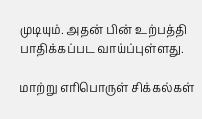முடியும். அதன் பின் உற்பத்தி பாதிக்கப்பட வாய்ப்புள்ளது.

மாற்று எரிபொருள் சிக்கல்கள்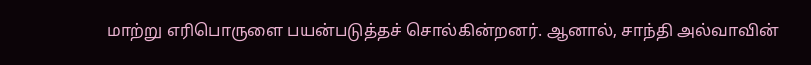மாற்று எரிபொருளை பயன்படுத்தச் சொல்கின்றனர். ஆனால், சாந்தி அல்வாவின்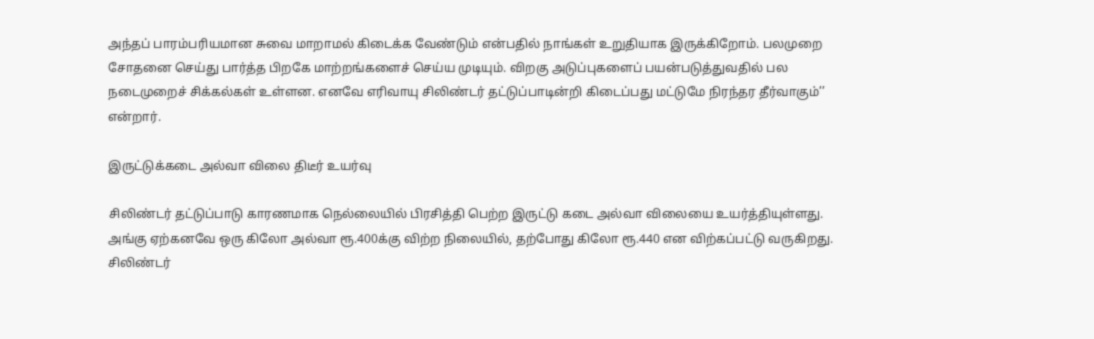அந்தப் பாரம்பரியமான சுவை மாறாமல் கிடைக்க வேண்டும் என்பதில் நாங்கள் உறுதியாக இருக்கிறோம். பலமுறை சோதனை செய்து பார்த்த பிறகே மாற்றங்களைச் செய்ய முடியும். விறகு அடுப்புகளைப் பயன்படுத்துவதில் பல நடைமுறைச் சிக்கல்கள் உள்ளன. எனவே எரிவாயு சிலிண்டர் தட்டுப்பாடின்றி கிடைப்பது மட்டுமே நிரந்தர தீர்வாகும்’’ என்றார்.

இருட்டுக்கடை அல்வா விலை திடீர் உயர்வு

சிலிண்டர் தட்டுப்பாடு காரணமாக நெல்லையில் பிரசித்தி பெற்ற இருட்டு கடை அல்வா விலையை உயர்த்தியுள்ளது. அங்கு ஏற்கனவே ஒரு கிலோ அல்வா ரூ.400க்கு விற்ற நிலையில், தற்போது கிலோ ரூ.440 என விற்கப்பட்டு வருகிறது. சிலிண்டர்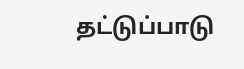தட்டுப்பாடு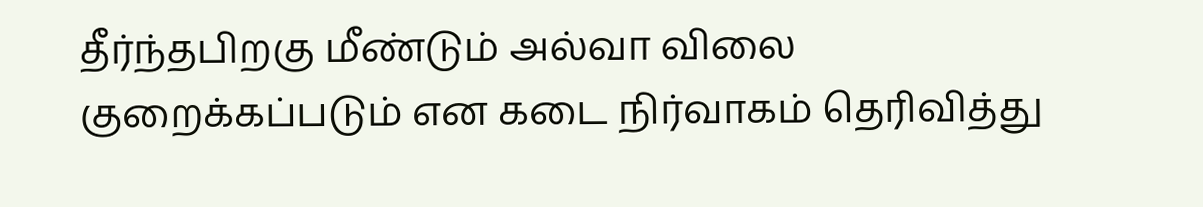தீர்ந்தபிறகு மீண்டும் அல்வா விலை குறைக்கப்படும் என கடை நிர்வாகம் தெரிவித்து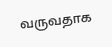வருவதாக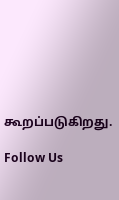கூறப்படுகிறது.

Follow Us